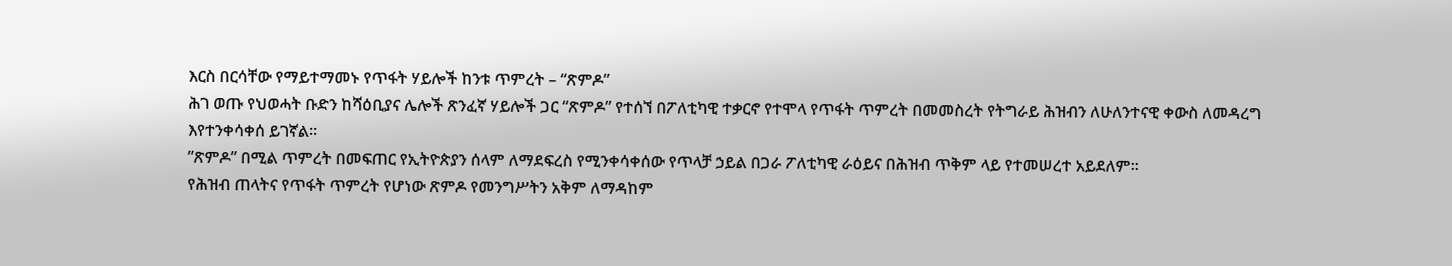እርስ በርሳቸው የማይተማመኑ የጥፋት ሃይሎች ከንቱ ጥምረት – “ጽምዶ”
ሕገ ወጡ የህወሓት ቡድን ከሻዕቢያና ሌሎች ጽንፈኛ ሃይሎች ጋር “ጽምዶ” የተሰኘ በፖለቲካዊ ተቃርኖ የተሞላ የጥፋት ጥምረት በመመስረት የትግራይ ሕዝብን ለሁለንተናዊ ቀውስ ለመዳረግ እየተንቀሳቀሰ ይገኛል፡፡
”ጽምዶ” በሚል ጥምረት በመፍጠር የኢትዮጵያን ሰላም ለማደፍረስ የሚንቀሳቀሰው የጥላቻ ኃይል በጋራ ፖለቲካዊ ራዕይና በሕዝብ ጥቅም ላይ የተመሠረተ አይደለም፡፡
የሕዝብ ጠላትና የጥፋት ጥምረት የሆነው ጽምዶ የመንግሥትን አቅም ለማዳከም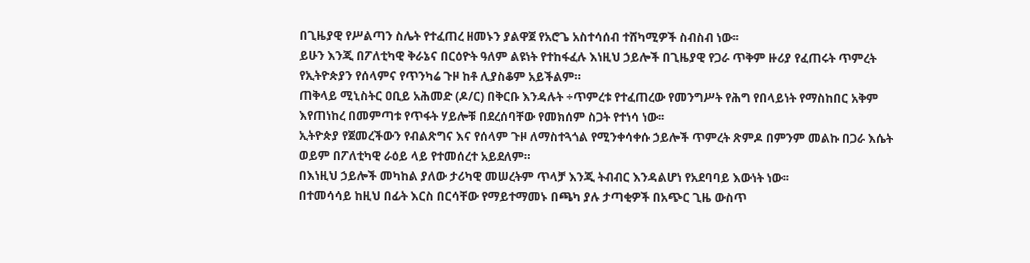በጊዜያዊ የሥልጣን ስሌት የተፈጠረ ዘመኑን ያልዋጀ የአሮጌ አስተሳሰብ ተሸካሚዎች ስብስብ ነው፡፡
ይሁን እንጂ በፖለቲካዊ ቅራኔና በርዕዮት ዓለም ልዩነት የተከፋፈሉ እነዚህ ኃይሎች በጊዜያዊ የጋራ ጥቅም ዙሪያ የፈጠሩት ጥምረት የኢትዮጵያን የሰላምና የጥንካሬ ጉዞ ከቶ ሊያስቆም አይችልም።
ጠቅላይ ሚኒስትር ዐቢይ አሕመድ (ዶ/ር) በቅርቡ እንዳሉት ÷ጥምረቱ የተፈጠረው የመንግሥት የሕግ የበላይነት የማስከበር አቅም እየጠነከረ በመምጣቱ የጥፋት ሃይሎቹ በደረሰባቸው የመክሰም ስጋት የተነሳ ነው፡፡
ኢትዮጵያ የጀመረችውን የብልጽግና እና የሰላም ጉዞ ለማስተጓጎል የሚንቀሳቀሱ ኃይሎች ጥምረት ጽምዶ በምንም መልኩ በጋራ እሴት ወይም በፖለቲካዊ ራዕይ ላይ የተመሰረተ አይደለም።
በእነዚህ ኃይሎች መካከል ያለው ታሪካዊ መሠረትም ጥላቻ እንጂ ትብብር እንዳልሆነ የአደባባይ እውነት ነው፡፡
በተመሳሳይ ከዚህ በፊት እርስ በርሳቸው የማይተማመኑ በጫካ ያሉ ታጣቂዎች በአጭር ጊዜ ውስጥ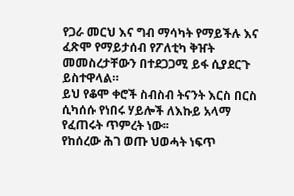የጋራ መርህ እና ግብ ማሳካት የማይችሉ እና ፈጽሞ የማይታሰብ የፖለቲካ ቅዠት መመስረታቸውን በተደጋጋሚ ይፋ ሲያደርጉ ይስተዋላል።
ይህ የቆሞ ቀሮች ስብስብ ትናንት እርስ በርስ ሲካሰሱ የነበሩ ሃይሎች ለእኩይ አላማ የፈጠሩት ጥምረት ነው፡፡
የከሰረው ሕገ ወጡ ህወሓት ነፍጥ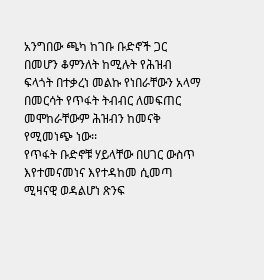አንግበው ጫካ ከገቡ ቡድኖች ጋር በመሆን ቆምንለት ከሚሉት የሕዝብ ፍላጎት በተቃረነ መልኩ የነበራቸውን አላማ በመርሳት የጥፋት ትብብር ለመፍጠር መሞከራቸውም ሕዝብን ከመናቅ የሚመነጭ ነው፡፡
የጥፋት ቡድኖቹ ሃይላቸው በሀገር ውስጥ እየተመናመነና እየተዳከመ ሲመጣ ሚዛናዊ ወዳልሆነ ጽንፍ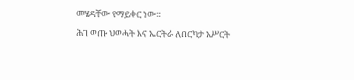መሄዳቸው የማይቀር ነው።
ሕገ ወጡ ህወሓት እና ኤርትራ ለበርካታ አሥርት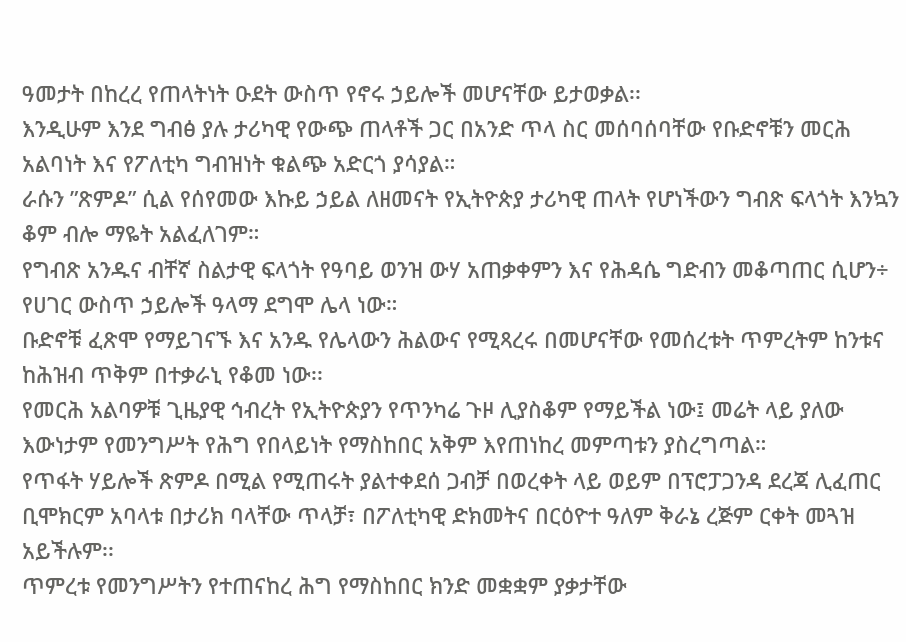ዓመታት በከረረ የጠላትነት ዑደት ውስጥ የኖሩ ኃይሎች መሆናቸው ይታወቃል፡፡
እንዲሁም እንደ ግብፅ ያሉ ታሪካዊ የውጭ ጠላቶች ጋር በአንድ ጥላ ስር መሰባሰባቸው የቡድኖቹን መርሕ አልባነት እና የፖለቲካ ግብዝነት ቁልጭ አድርጎ ያሳያል።
ራሱን ”ጽምዶ” ሲል የሰየመው እኩይ ኃይል ለዘመናት የኢትዮጵያ ታሪካዊ ጠላት የሆነችውን ግብጽ ፍላጎት እንኳን ቆም ብሎ ማዬት አልፈለገም።
የግብጽ አንዱና ብቸኛ ስልታዊ ፍላጎት የዓባይ ወንዝ ውሃ አጠቃቀምን እና የሕዳሴ ግድብን መቆጣጠር ሲሆን÷ የሀገር ውስጥ ኃይሎች ዓላማ ደግሞ ሌላ ነው።
ቡድኖቹ ፈጽሞ የማይገናኙ እና አንዱ የሌላውን ሕልውና የሚጻረሩ በመሆናቸው የመሰረቱት ጥምረትም ከንቱና ከሕዝብ ጥቅም በተቃራኒ የቆመ ነው፡፡
የመርሕ አልባዎቹ ጊዜያዊ ኅብረት የኢትዮጵያን የጥንካሬ ጉዞ ሊያስቆም የማይችል ነው፤ መሬት ላይ ያለው እውነታም የመንግሥት የሕግ የበላይነት የማስከበር አቅም እየጠነከረ መምጣቱን ያስረግጣል።
የጥፋት ሃይሎች ጽምዶ በሚል የሚጠሩት ያልተቀደሰ ጋብቻ በወረቀት ላይ ወይም በፕሮፓጋንዳ ደረጃ ሊፈጠር ቢሞክርም አባላቱ በታሪክ ባላቸው ጥላቻ፣ በፖለቲካዊ ድክመትና በርዕዮተ ዓለም ቅራኔ ረጅም ርቀት መጓዝ አይችሉም፡፡
ጥምረቱ የመንግሥትን የተጠናከረ ሕግ የማስከበር ክንድ መቋቋም ያቃታቸው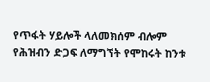የጥፋት ሃይሎች ላለመክሰም ብሎም የሕዝብን ድጋፍ ለማግኘት የሞከሩት ከንቱ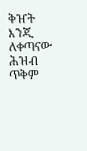ቅዠት እንጂ ለቀጣናው ሕዝብ ጥቅም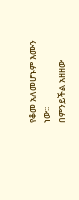የቆመ አለመሆኑም እሙን ነው፡፡
በምንይችል አዘዘው